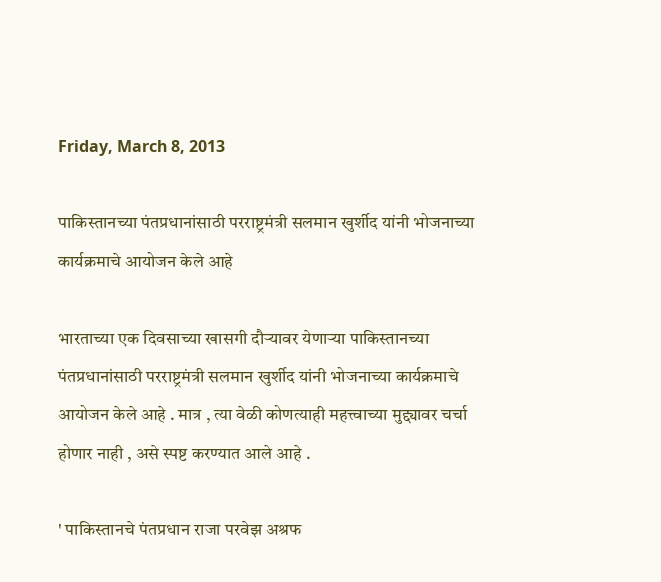Friday, March 8, 2013

पाकिस्तानच्या पंतप्रधानांसाठी परराष्ट्रमंत्री सलमान खुर्शीद यांनी भोजनाच्या कार्यक्रमाचे आयोजन केले आहे

भारताच्या एक दिवसाच्या खासगी दौऱ्यावर येणाऱ्या पाकिस्तानच्या पंतप्रधानांसाठी परराष्ट्रमंत्री सलमान खुर्शीद यांनी भोजनाच्या कार्यक्रमाचे आयोजन केले आहे . मात्र , त्या वेळी कोणत्याही महत्त्वाच्या मुद्द्यावर चर्चा होणार नाही , असे स्पष्ट करण्यात आले आहे .

' पाकिस्तानचे पंतप्रधान राजा परवेझ अश्रफ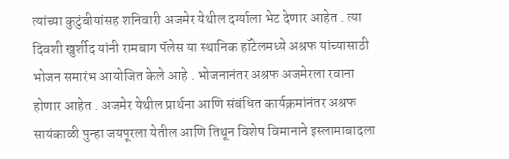त्यांच्या कुटुंबीयांसह शनिवारी अजमेर येथील दर्ग्याला भेट देणार आहेत . त्या दिवशी खुर्शीद यांनी रामबाग पॅलेस या स्थानिक हॉटेलमध्ये अश्रफ यांच्यासाठी भोजन समारंभ आयोजित केले आहे . भोजनानंतर अश्रफ अजमेरला रवाना होणार आहेत . अजमेर येथील प्रार्थना आणि संबंधित कार्यक्रमांनंतर अश्रफ सायंकाळी पुन्हा जयपूरला येतील आणि तिथून विशेष विमानाने इस्लामाबादला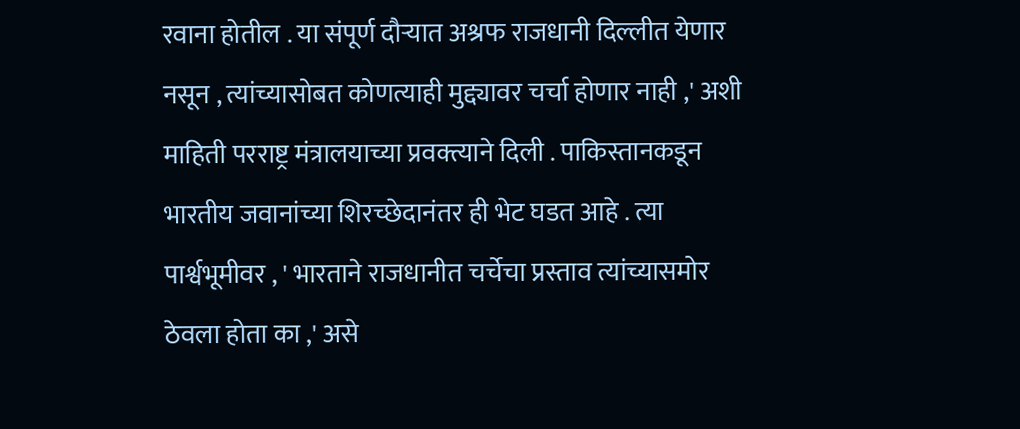रवाना होतील . या संपूर्ण दौऱ्यात अश्रफ राजधानी दिल्लीत येणार नसून , त्यांच्यासोबत कोणत्याही मुद्द्यावर चर्चा होणार नाही ,' अशी माहिती परराष्ट्र मंत्रालयाच्या प्रवक्त्याने दिली . पाकिस्तानकडून भारतीय जवानांच्या शिरच्छेदानंतर ही भेट घडत आहे . त्या पार्श्वभूमीवर , ' भारताने राजधानीत चर्चेचा प्रस्ताव त्यांच्यासमोर ठेवला होता का ,' असे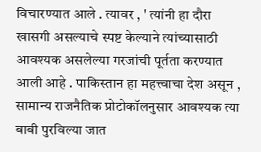विचारण्यात आले . त्यावर , ' त्यांनी हा दौरा खासगी असल्याचे स्पष्ट केल्याने त्यांच्यासाठी आवश्यक असलेल्या गरजांची पूर्तता करण्यात आली आहे . पाकिस्तान हा महत्त्वाचा देश असून , सामान्य राजनैतिक प्रोटोकॉलनुसार आवश्यक त्या बाबी पुरविल्या जात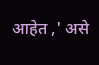आहेत ,' असे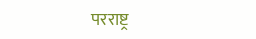परराष्ट्र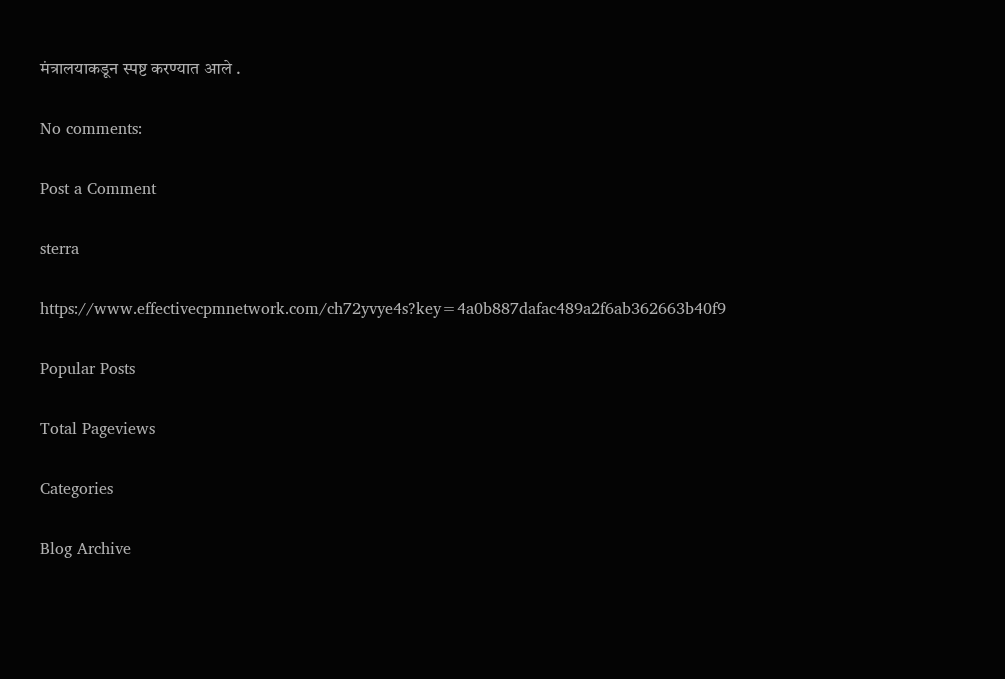मंत्रालयाकडून स्पष्ट करण्यात आले .

No comments:

Post a Comment

sterra

https://www.effectivecpmnetwork.com/ch72yvye4s?key=4a0b887dafac489a2f6ab362663b40f9

Popular Posts

Total Pageviews

Categories

Blog Archive